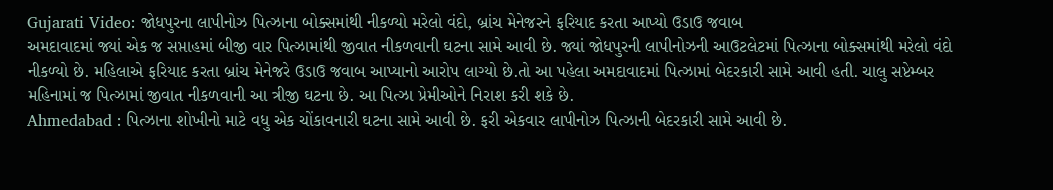Gujarati Video: જોધપુરના લાપીનોઝ પિત્ઝાના બોક્સમાંથી નીકળ્યો મરેલો વંદો, બ્રાંચ મેનેજરને ફરિયાદ કરતા આપ્યો ઉડાઉ જવાબ
અમદાવાદમાં જ્યાં એક જ સપ્તાહમાં બીજી વાર પિત્ઝામાંથી જીવાત નીકળવાની ઘટના સામે આવી છે. જ્યાં જોધપુરની લાપીનોઝની આઉટલેટમાં પિત્ઝાના બોક્સમાંથી મરેલો વંદો નીકળ્યો છે. મહિલાએ ફરિયાદ કરતા બ્રાંચ મેનેજરે ઉડાઉ જવાબ આપ્યાનો આરોપ લાગ્યો છે.તો આ પહેલા અમદાવાદમાં પિત્ઝામાં બેદરકારી સામે આવી હતી. ચાલુ સપ્ટેમ્બર મહિનામાં જ પિત્ઝામાં જીવાત નીકળવાની આ ત્રીજી ઘટના છે. આ પિત્ઝા પ્રેમીઓને નિરાશ કરી શકે છે.
Ahmedabad : પિત્ઝાના શોખીનો માટે વધુ એક ચોંકાવનારી ઘટના સામે આવી છે. ફરી એકવાર લાપીનોઝ પિત્ઝાની બેદરકારી સામે આવી છે.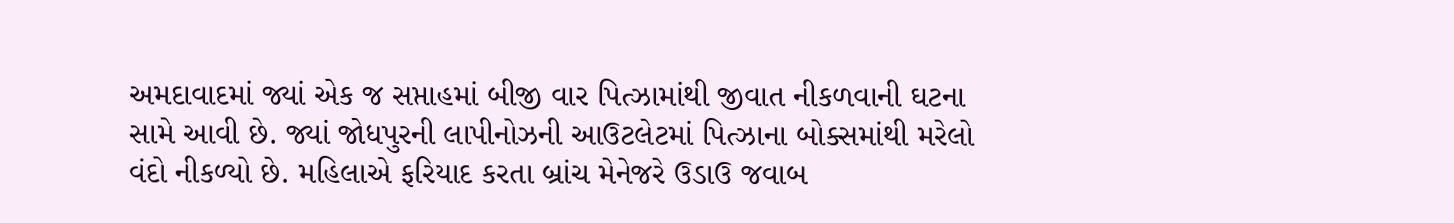અમદાવાદમાં જ્યાં એક જ સપ્તાહમાં બીજી વાર પિત્ઝામાંથી જીવાત નીકળવાની ઘટના સામે આવી છે. જ્યાં જોધપુરની લાપીનોઝની આઉટલેટમાં પિત્ઝાના બોક્સમાંથી મરેલો વંદો નીકળ્યો છે. મહિલાએ ફરિયાદ કરતા બ્રાંચ મેનેજરે ઉડાઉ જવાબ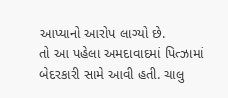આપ્યાનો આરોપ લાગ્યો છે.
તો આ પહેલા અમદાવાદમાં પિત્ઝામાં બેદરકારી સામે આવી હતી. ચાલુ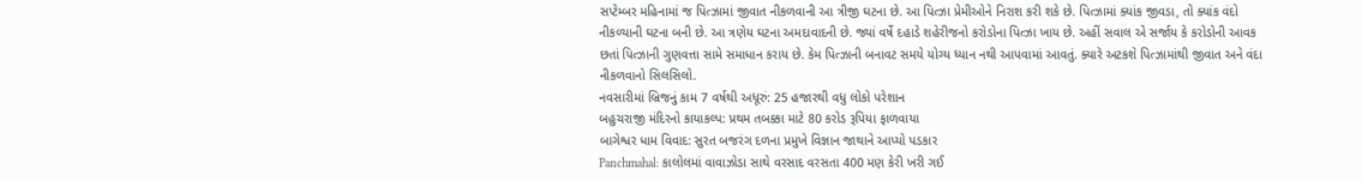સપ્ટેમ્બર મહિનામાં જ પિત્ઝામાં જીવાત નીકળવાની આ ત્રીજી ઘટના છે. આ પિત્ઝા પ્રેમીઓને નિરાશ કરી શકે છે. પિત્ઝામાં ક્યાંક જીવડા, તો ક્યાંક વંદો નીકળ્યાની ઘટના બની છે. આ ત્રણેય ઘટના અમદાવાદની છે. જ્યાં વર્ષે દહાડે શહેરીજનો કરોડોના પિત્ઝા ખાય છે. અહીં સવાલ એ સર્જાય કે કરોડોની આવક છતાં પિત્ઝાની ગુણવત્તા સામે સમાધાન કરાય છે. કેમ પિત્ઝાની બનાવટ સમયે યોગ્ય ધ્યાન નથી આપવામાં આવતું. ક્યારે અટકશે પિત્ઝામાંથી જીવાત અને વંદા નીકળવાનો સિલસિલો.
નવસારીમાં બ્રિજનું કામ 7 વર્ષથી અધૂરું: 25 હજારથી વધુ લોકો પરેશાન
બહુચરાજી મંદિરનો કાયાકલ્પ: પ્રથમ તબક્કા માટે 80 કરોડ રૂપિયા ફાળવાયા
બાગેશ્વર ધામ વિવાદ: સુરત બજરંગ દળના પ્રમુખે વિજ્ઞાન જાથાને આપ્યો પડકાર
Panchmahal: કાલોલમાં વાવાઝોડા સાથે વરસાદ વરસતા 400 મણ કેરી ખરી ગઈ